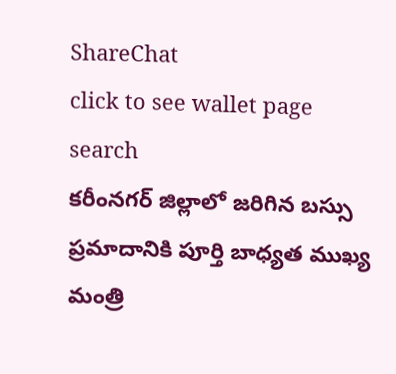ShareChat
click to see wallet page
search
కరీంనగర్ జిల్లాలో జరిగిన బస్సు ప్రమాదానికి పూర్తి బాధ్యత ముఖ్య మంత్రి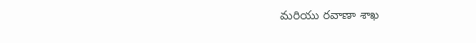మరియు రవాణా శాఖ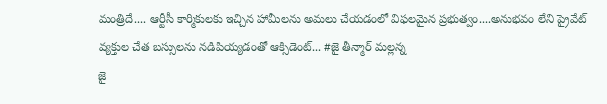మంత్రిదే.... ఆర్టీసీ కార్మికులకు ఇచ్చిన హామీలను అమలు చేయడంలో విఫలమైన ప్రభుత్వం....అనుభవం లేని ప్రైవేట్ వ్యక్తుల చేత బస్సులను నడిపియ్యడంతో ఆక్సిడెంట్... #జై తీన్మార్ మల్లన్న
జై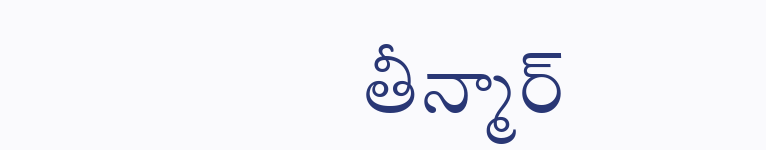తీన్మార్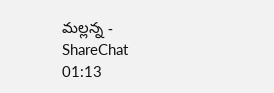మల్లన్న - ShareChat
01:13